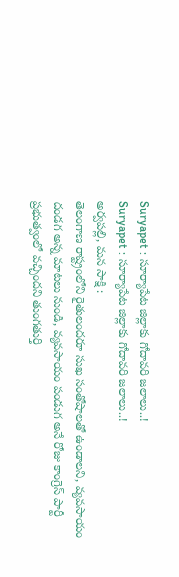Suryapet : సూర్యాపేట జిల్లాకు గోదావరి జలాలు..!
Suryapet : సూర్యాపేట జిల్లాకు గోదావరి జలాలు..!
అర్వపల్లి, మన సాక్షి :
తెలంగాణ రాష్ట్రంలోని రైతులందరూ సుఖ సంతోషాలతో ఉండాలని, వ్యవసాయం దండగ అన్న మాటలు నుండి, వ్యవసాయం పండుగ అనే రోజు కాంగ్రెస్ పార్టీ ప్రభుత్వంలో వచ్చిందని తుంగతుర్తి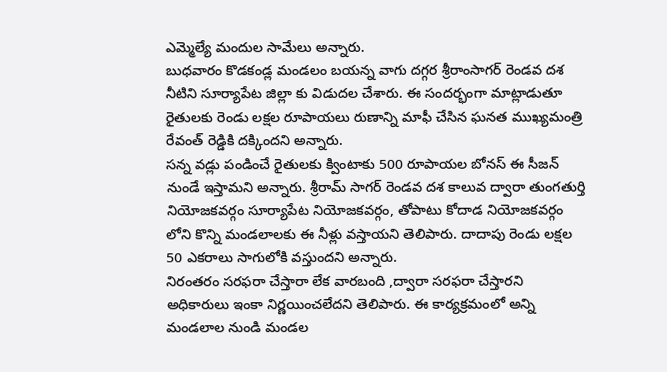ఎమ్మెల్యే మందుల సామేలు అన్నారు.
బుధవారం కొడకండ్ల మండలం బయన్న వాగు దగ్గర శ్రీరాంసాగర్ రెండవ దశ నీటిని సూర్యాపేట జిల్లా కు విడుదల చేశారు. ఈ సందర్భంగా మాట్లాడుతూ రైతులకు రెండు లక్షల రూపాయలు రుణాన్ని మాఫీ చేసిన ఘనత ముఖ్యమంత్రి రేవంత్ రెడ్డికి దక్కిందని అన్నారు.
సన్న వడ్లు పండించే రైతులకు క్వింటాకు 500 రూపాయల బోనస్ ఈ సీజన్ నుండే ఇస్తామని అన్నారు. శ్రీరామ్ సాగర్ రెండవ దశ కాలువ ద్వారా తుంగతుర్తి నియోజకవర్గం సూర్యాపేట నియోజకవర్గం, తోపాటు కోదాడ నియోజకవర్గం లోని కొన్ని మండలాలకు ఈ నీళ్లు వస్తాయని తెలిపారు. దాదాపు రెండు లక్షల 50 ఎకరాలు సాగులోకి వస్తుందని అన్నారు.
నిరంతరం సరఫరా చేస్తారా లేక వారబంది ,ద్వారా సరఫరా చేస్తారని అధికారులు ఇంకా నిర్ణయించలేదని తెలిపారు. ఈ కార్యక్రమంలో అన్ని మండలాల నుండి మండల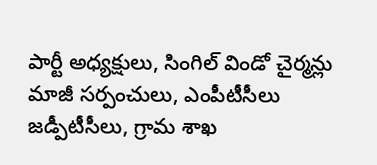పార్టీ అధ్యక్షులు, సింగిల్ విండో చైర్మన్లు మాజీ సర్పంచులు, ఎంపీటీసీలు జడ్పీటీసీలు, గ్రామ శాఖ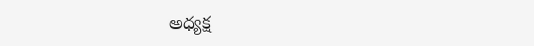అధ్యక్ష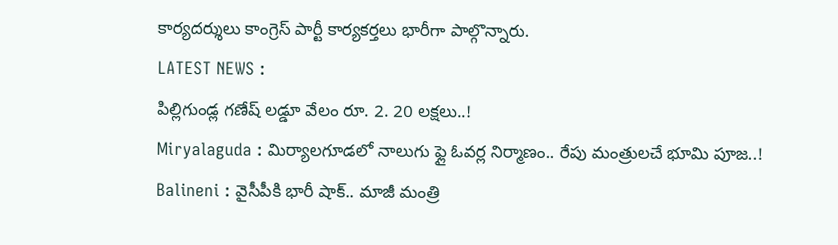కార్యదర్శులు కాంగ్రెస్ పార్టీ కార్యకర్తలు భారీగా పాల్గొన్నారు.
LATEST NEWS :
పిల్లిగుండ్ల గణేష్ లడ్డూ వేలం రూ. 2. 20 లక్షలు..!
Miryalaguda : మిర్యాలగూడలో నాలుగు ఫ్లై ఓవర్ల నిర్మాణం.. రేపు మంత్రులచే భూమి పూజ..!
Balineni : వైసీపీకి భారీ షాక్.. మాజీ మంత్రి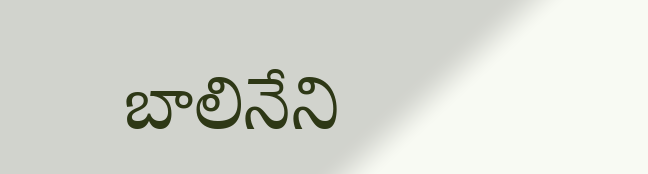బాలినేని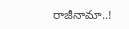రాజీనామా..!